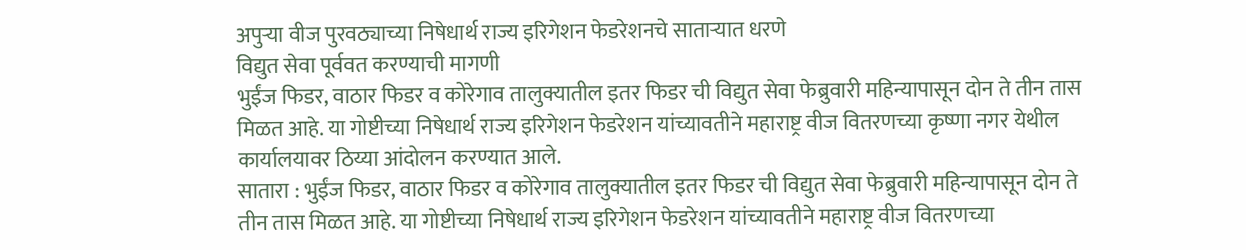अपुऱ्या वीज पुरवठ्याच्या निषेधार्थ राज्य इरिगेशन फेडरेशनचे साताऱ्यात धरणे
विद्युत सेवा पूर्ववत करण्याची मागणी
भुईंज फिडर, वाठार फिडर व कोरेगाव तालुक्यातील इतर फिडर ची विद्युत सेवा फेब्रुवारी महिन्यापासून दोन ते तीन तास मिळत आहे. या गोष्टीच्या निषेधार्थ राज्य इरिगेशन फेडरेशन यांच्यावतीने महाराष्ट्र वीज वितरणच्या कृष्णा नगर येथील कार्यालयावर ठिय्या आंदोलन करण्यात आले.
सातारा : भुईंज फिडर, वाठार फिडर व कोरेगाव तालुक्यातील इतर फिडर ची विद्युत सेवा फेब्रुवारी महिन्यापासून दोन ते तीन तास मिळत आहे. या गोष्टीच्या निषेधार्थ राज्य इरिगेशन फेडरेशन यांच्यावतीने महाराष्ट्र वीज वितरणच्या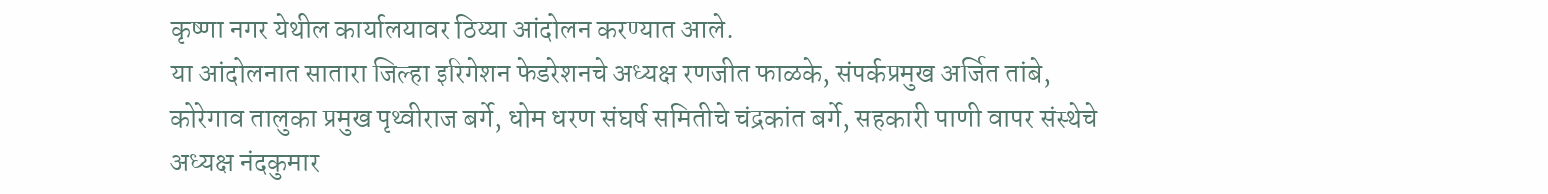कृष्णा नगर येथील कार्यालयावर ठिय्या आंदोलन करण्यात आले.
या आंदोलनात सातारा जिल्हा इरिगेशन फेडरेशनचे अध्यक्ष रणजीत फाळके, संपर्कप्रमुख अर्जित तांबे, कोरेगाव तालुका प्रमुख पृथ्वीराज बर्गे, धोम धरण संघर्ष समितीचे चंद्रकांत बर्गे, सहकारी पाणी वापर संस्थेचे अध्यक्ष नंदकुमार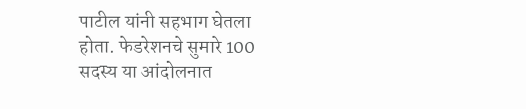पाटील यांनी सहभाग घेतला होता. फेडरेशनचे सुमारे 100 सदस्य या आंदोलनात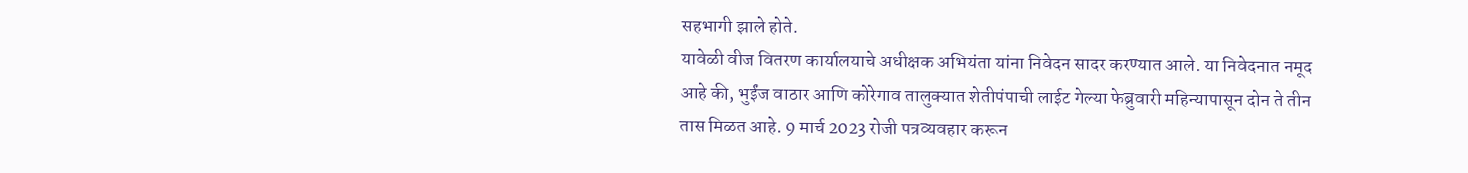सहभागी झाले होते.
यावेळी वीज वितरण कार्यालयाचे अधीक्षक अभियंता यांना निवेदन सादर करण्यात आले. या निवेदनात नमूद आहे की, भुईंज वाठार आणि कोरेगाव तालुक्यात शेतीपंपाची लाईट गेल्या फेब्रुवारी महिन्यापासून दोन ते तीन तास मिळत आहे. 9 मार्च 2023 रोजी पत्रव्यवहार करून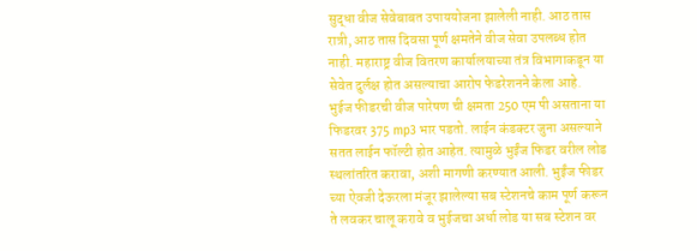सुद्धा वीज सेवेबाबत उपाययोजना झालेली नाही. आठ तास रात्री, आठ तास दिवसा पूर्ण क्षमतेने वीज सेवा उपलब्ध होत नाही. महाराष्ट्र वीज वितरण कार्यालयाच्या तंत्र विभागाकडून या सेवेत दुर्लक्ष होत असल्याचा आरोप फेडरेशनने केला आहे.
भुईज फीडरची वीज पारेषण ची क्षमता 250 एम पी असताना या फिडरवर 375 mp3 भार पडतो. लाईन कंडक्टर जुना असल्याने सतत लाईन फॉल्टी होत आहेत. त्यामुळे भुईंज फिडर वरील लोड स्थलांतरित करावा, अशी मागणी करण्यात आली. भुईंज फीडर च्या ऐवजी देऊरला मंजूर झालेल्या सब स्टेशनचे काम पूर्ण करून ते लवकर चालू करावे व भुईजचा अर्धा लोड या सब स्टेशन वर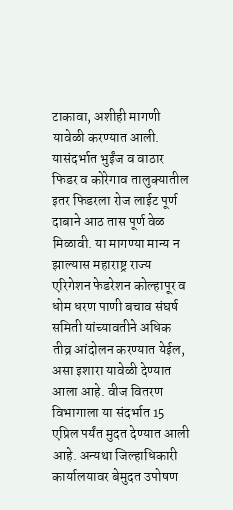टाकावा, अशीही मागणी यावेळी करण्यात आली. यासंदर्भात भुईंज व वाठार फिडर व कोरेगाव तालुक्यातील इतर फिडरला रोज लाईट पूर्ण दाबाने आठ तास पूर्ण वेळ मिळावी. या मागण्या मान्य न झाल्यास महाराष्ट्र राज्य एरिगेशन फेडरेशन कोल्हापूर व धोम धरण पाणी बचाव संघर्ष समिती यांच्यावतीने अधिक तीव्र आंदोलन करण्यात येईल, असा इशारा यावेळी देण्यात आला आहे. वीज वितरण विभागाला या संदर्भात 15 एप्रिल पर्यंत मुदत देण्यात आली आहे. अन्यथा जिल्हाधिकारी कार्यालयावर बेमुदत उपोषण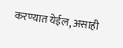करण्यात येईल, असाही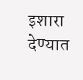इशारा देण्यात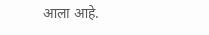आला आहे.